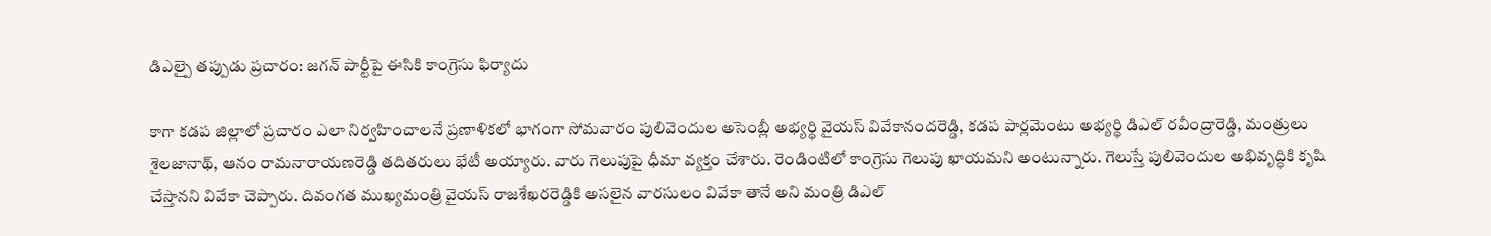డిఎల్పై తప్పుడు ప్రచారం: జగన్ పార్టీపై ఈసికి కాంగ్రెసు ఫిర్యాదు

కాగా కడప జిల్లాలో ప్రచారం ఎలా నిర్వహించాలనే ప్రణాళికలో భాగంగా సోమవారం పులివెందుల అసెంబ్లీ అభ్యర్థి వైయస్ వివేకానందరెడ్డి, కడప పార్లమెంటు అభ్యర్థి డిఎల్ రవీంద్రారెడ్డి, మంత్రులు శైలజానాథ్, ఆనం రామనారాయణరెడ్డి తదితరులు భేటీ అయ్యారు. వారు గెలుపుపై ధీమా వ్యక్తం చేశారు. రెండింటిలో కాంగ్రెసు గెలుపు ఖాయమని అంటున్నారు. గెలుస్తే పులివెందుల అభివృద్ధికి కృషి చేస్తానని వివేకా చెప్పారు. దివంగత ముఖ్యమంత్రి వైయస్ రాజశేఖరరెడ్డికి అసలైన వారసులం వివేకా తానే అని మంత్రి డిఎల్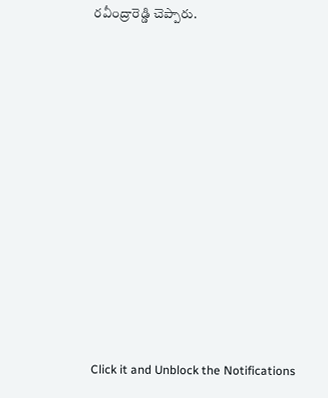రవీంద్రారెడ్డి చెప్పారు.












Click it and Unblock the Notifications